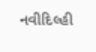નવીદિલ્હી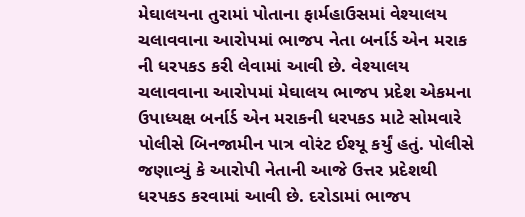મેઘાલયના તુરામાં પોતાના ફાર્મહાઉસમાં વેશ્યાલય ચલાવવાના આરોપમાં ભાજપ નેતા બર્નાર્ડ એન મરાક ની ધરપકડ કરી લેવામાં આવી છે. વેશ્યાલય ચલાવવાના આરોપમાં મેઘાલય ભાજપ પ્રદેશ એકમના ઉપાધ્યક્ષ બર્નાર્ડ એન મરાકની ધરપકડ માટે સોમવારે પોલીસે બિનજામીન પાત્ર વોરંટ ઈશ્યૂ કર્યું હતું. પોલીસે જણાવ્યું કે આરોપી નેતાની આજે ઉત્તર પ્રદેશથી ધરપકડ કરવામાં આવી છે. દરોડામાં ભાજપ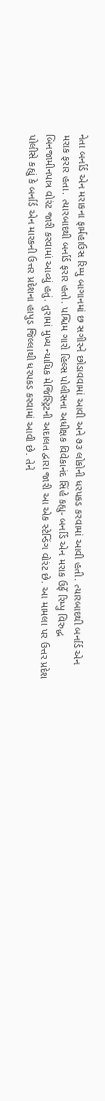નેતા બર્નાર્ડ એન મરાકના ફાર્મહાઉસ રિમ્પુ બાગાનમાં છ સગીરને છોડાવવામાં આવી અને ૭૩ લોકોની ધરપકડ કરવામાં આવી હતી. ત્યારબાદથી બર્નાર્ડ એન મરાક ફરાર હતા. ત્યારબાદથી બર્નાર્ડ ફરાર હતો. પશ્ચિમ ગારો હિલ્સ પોલીસના અધીક્ષક વિવેકાનંદ સિંહે કહ્યુ- બર્નાર્ડ એન મરાક ઉર્ફે રિમ્પુ વિરુદ્ધ બિનજામીનપાત્ર વોરંટ જારી કરવામાં આવ્યું હતું. તુરામાં મુખ્ય ન્યાયિક મેજિસ્ટ્રિટની અદાલત દ્વારા જારી આ એક સ્ટેન્ડિંગ વોરંટ છે. આ મામલા પર ઉત્તર પ્રદેશ પોલીસે કહ્યું કે બર્નાર્ડ એન મારકની ઉત્તર પ્રદેશના હાપુડ જિલ્લાથી ધરપકડ કરવામાં આવી છે. તેને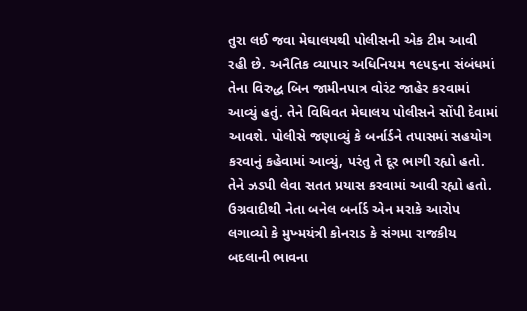તુરા લઈ જવા મેઘાલયથી પોલીસની એક ટીમ આવી રહી છે. અનૈતિક વ્યાપાર અધિનિયમ ૧૯૫૬ના સંબંધમાં તેના વિરુદ્ધ બિન જામીનપાત્ર વોરંટ જાહેર કરવામાં આવ્યું હતું. તેને વિધિવત મેઘાલય પોલીસને સોંપી દેવામાં આવશે. પોલીસે જણાવ્યું કે બર્નાર્ડને તપાસમાં સહયોગ કરવાનું કહેવામાં આવ્યું, પરંતુ તે દૂર ભાગી રહ્યો હતો. તેને ઝડપી લેવા સતત પ્રયાસ કરવામાં આવી રહ્યો હતો. ઉગ્રવાદીથી નેતા બનેલ બર્નાર્ડ એન મરાકે આરોપ લગાવ્યો કે મુખ્મયંત્રી કોનરાડ કે સંગમા રાજકીય બદલાની ભાવના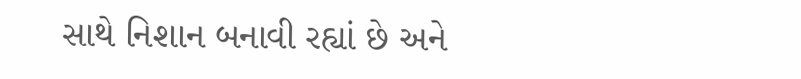સાથે નિશાન બનાવી રહ્યાં છે અને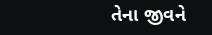તેના જીવને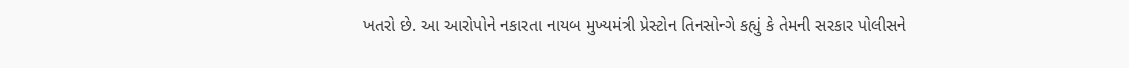ખતરો છે. આ આરોપોને નકારતા નાયબ મુખ્યમંત્રી પ્રેસ્ટોન તિનસોન્ગે કહ્યું કે તેમની સરકાર પોલીસને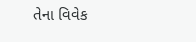તેના વિવેક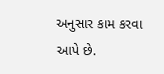અનુસાર કામ કરવા આપે છે.